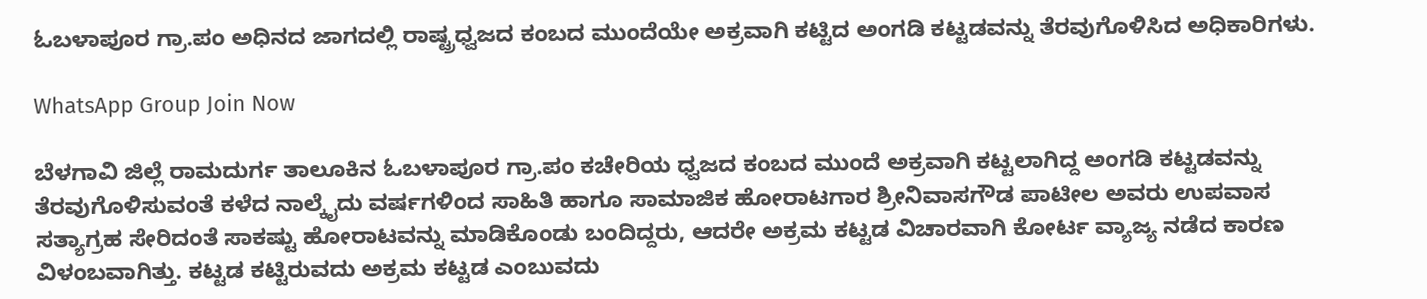ಓಬಳಾಪೂರ ಗ್ರಾ.ಪಂ ಅಧಿನದ ಜಾಗದಲ್ಲಿ ರಾಷ್ಟ್ರಧ್ವಜದ ಕಂಬದ ಮುಂದೆಯೇ ಅಕ್ರವಾಗಿ ಕಟ್ಟಿದ ಅಂಗಡಿ ಕಟ್ಟಡವನ್ನು ತೆರವುಗೊಳಿಸಿದ ಅಧಿಕಾರಿಗಳು.

WhatsApp Group Join Now

ಬೆಳಗಾವಿ ಜಿಲ್ಲೆ ರಾಮದುರ್ಗ ತಾಲೂಕಿನ ಓಬಳಾಪೂರ ಗ್ರಾ.ಪಂ ಕಚೇರಿಯ ಧ್ವಜದ ಕಂಬದ ಮುಂದೆ ಅಕ್ರವಾಗಿ ಕಟ್ಟಲಾಗಿದ್ದ ಅಂಗಡಿ ಕಟ್ಟಡವನ್ನು ತೆರವುಗೊಳಿಸುವಂತೆ ಕಳೆದ ನಾಲ್ಕೈದು ವರ್ಷಗಳಿಂದ ಸಾಹಿತಿ ಹಾಗೂ ಸಾಮಾಜಿಕ ಹೋರಾಟಗಾರ ಶ್ರೀನಿವಾಸಗೌಡ ಪಾಟೀಲ ಅವರು ಉಪವಾಸ ಸತ್ಯಾಗ್ರಹ ಸೇರಿದಂತೆ ಸಾಕಷ್ಟು ಹೋರಾಟವನ್ನು ಮಾಡಿಕೊಂಡು ಬಂದಿದ್ದರು, ಆದರೇ ಅಕ್ರಮ ಕಟ್ಟಡ ವಿಚಾರವಾಗಿ ಕೋರ್ಟ ವ್ಯಾಜ್ಯ ನಡೆದ ಕಾರಣ ವಿಳಂಬವಾಗಿತ್ತು. ಕಟ್ಟಡ ಕಟ್ಟಿರುವದು ಅಕ್ರಮ ಕಟ್ಟಡ ಎಂಬುವದು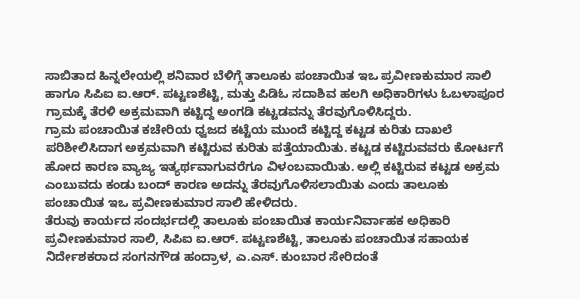ಸಾಬಿತಾದ ಹಿನ್ನಲೇಯಲ್ಲಿ ಶನಿವಾರ ಬೆಳಿಗ್ಗೆ ತಾಲೂಕು ಪಂಚಾಯಿತ ಇಒ ಪ್ರವೀಣಕುಮಾರ ಸಾಲಿ ಹಾಗೂ ಸಿಪಿಐ ಐ.ಆರ್. ಪಟ್ಟಣಶೆಟ್ಟಿ, ಮತ್ತು ಪಿಡಿಓ ಸದಾಶಿವ ಹಲಗಿ ಅಧಿಕಾರಿಗಳು ಓಬಳಾಪೂರ ಗ್ರಾಮಕ್ಕೆ ತೆರಳಿ ಅಕ್ರಮವಾಗಿ ಕಟ್ಟಿದ್ದ ಅಂಗಡಿ ಕಟ್ಟಡವನ್ನು ತೆರವುಗೊಳಿಸಿದ್ದರು.
ಗ್ರಾಮ ಪಂಚಾಯಿತ ಕಚೇರಿಯ ಧ್ವಜದ ಕಟ್ಟೆಯ ಮುಂದೆ ಕಟ್ಟಿದ್ದ ಕಟ್ಟಡ ಕುರಿತು ದಾಖಲೆ ಪರಿಶೀಲಿಸಿದಾಗ ಅಕ್ರಮವಾಗಿ ಕಟ್ಟಿರುವ ಕುರಿತು ಪತ್ತೆಯಾಯಿತು. ಕಟ್ಟಡ ಕಟ್ಟಿರುವವರು ಕೋರ್ಟಗೆ ಹೋದ ಕಾರಣ ವ್ಯಾಜ್ಯ ಇತ್ಯರ್ಥವಾಗುವರೆಗೂ ವಿಳಂಬವಾಯಿತು. ಅಲ್ಲಿ ಕಟ್ಟಿರುವ ಕಟ್ಟಡ ಅಕ್ರಮ ಎಂಬುವದು ಕಂಡು ಬಂದ್ ಕಾರಣ ಅದನ್ನು ತೆರವುಗೊಳಿಸಲಾಯಿತು ಎಂದು ತಾಲೂಕು ಪಂಚಾಯಿತ ಇಒ ಪ್ರವೀಣಕುಮಾರ ಸಾಲಿ ಹೇಳಿದರು.
ತೆರುವು ಕಾರ್ಯದ ಸಂದರ್ಭದಲ್ಲಿ ತಾಲೂಕು ಪಂಚಾಯಿತ ಕಾರ್ಯನಿರ್ವಾಹಕ ಅಧಿಕಾರಿ ಪ್ರವೀಣಕುಮಾರ ಸಾಲಿ, ಸಿಪಿಐ ಐ.ಆರ್. ಪಟ್ಟಣಶೆಟ್ಟಿ, ತಾಲೂಕು ಪಂಚಾಯಿತ ಸಹಾಯಕ ನಿರ್ದೇಶಕರಾದ ಸಂಗನಗೌಡ ಹಂದ್ರಾಳ, ಎ.ಎಸ್. ಕುಂಬಾರ ಸೇರಿದಂತೆ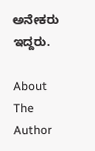ಅನೇಕರು ಇದ್ದರು.

About The Author